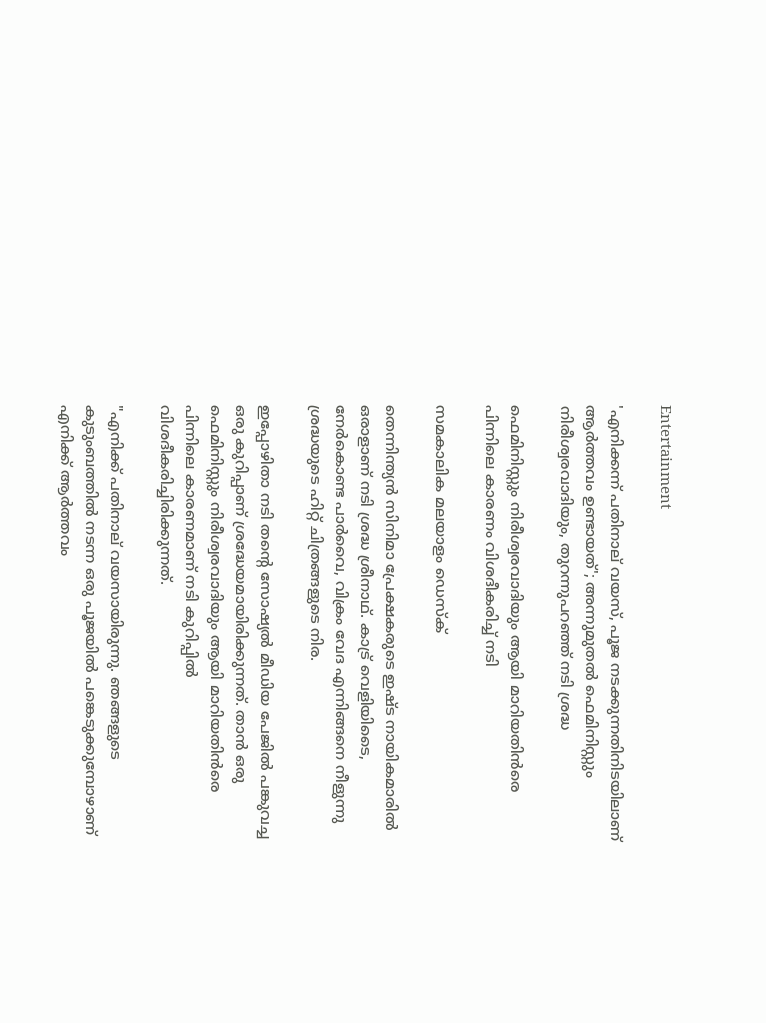Entertainment

'എനിക്കന്ന് പതിനാല് വയസ്, പൂജ നടക്കുന്നതിനിടയിലാണ് ആർത്തവം ഉണ്ടായത്'; അന്നുമുതൽ ഫെമിനിസ്റ്റും നിരീശ്വരവാദിയും, തുറന്നുപറഞ്ഞ് നടി ശ്രദ്ധ

ഫെമിനിസ്റ്റും നിരീശ്വരവാദിയും ആയി മാറിയതിൻരെ പിന്നിലെ കാരണം വിശദീകരിച്ച് നടി

സമകാലിക മലയാളം ഡെസ്ക്

തെന്നിന്ത്യൻ സിനിമാ പ്രേക്ഷകരുടെ ഇഷ്ട നായികമാരിൽ ഒരാളാണ് നടി ശ്രദ്ധ ശ്രീനാഥ്. കാട്ര് വെളിയിടൈ, നേർകൊണ്ട പാർവൈ, വിക്രം വേദ എന്നിങ്ങനെ നീളുന്നു ശ്രദ്ധയുടെ ഹിറ്റ് ചിത്രങ്ങളുടെ നിര.

ഇപ്പോഴിതാ നടി തന്റെ സോഷ്യൽ മീഡിയ പേജിൽ പങ്കുവച്ച ഒരു കുറിപ്പാണ് ശ്രദ്ധേയമായിരിക്കുന്നത്. താൻ ഒരു ഫെമിനിസ്റ്റും നിരീശ്വരവാദിയും ആയി മാറിയതിൻരെ പിന്നിലെ കാരണമാണ് നടി കുറിപ്പിൽ വിശദീകരിച്ചിരിക്കുന്നത്.

"എനിക്ക് പതിനാല് വയസായിരുന്നു. ഞങ്ങളുടെ കുടുംബത്തിൽ നടന്ന ഒരു പൂജയിൽ പങ്കെടുക്കുമ്പോഴാണ് എനിക്ക് ആർത്തവം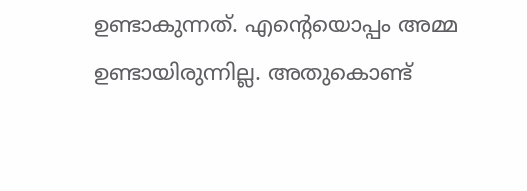ഉണ്ടാകുന്നത്. എന്റെയൊപ്പം അമ്മ ഉണ്ടായിരുന്നില്ല. അതുകൊണ്ട്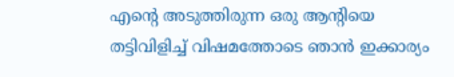എന്റെ അടുത്തിരുന്ന ഒരു ആന്റിയെ തട്ടിവിളിച്ച് വിഷമത്തോടെ ഞാൻ ഇക്കാര്യം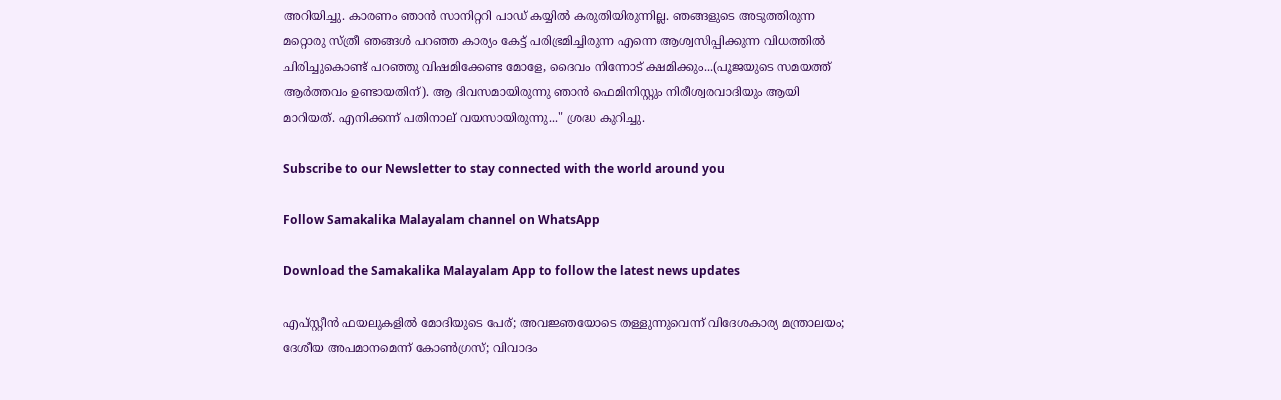അറിയിച്ചു. കാരണം ഞാൻ സാനിറ്ററി പാഡ് കയ്യിൽ കരുതിയിരുന്നില്ല. ഞങ്ങളുടെ അടുത്തിരുന്ന മറ്റൊരു സ്ത്രീ ഞങ്ങൾ പറഞ്ഞ കാര്യം കേട്ട് പരിഭ്രമിച്ചിരുന്ന എന്നെ ആശ്വസിപ്പിക്കുന്ന വിധത്തിൽ ചിരിച്ചുകൊണ്ട് പറഞ്ഞു വിഷമിക്കേണ്ട മോളേ, ദൈവം നിന്നോട് ക്ഷമിക്കും...(പൂജയുടെ സമയത്ത് ആർത്തവം ഉണ്ടായതിന്). ആ ദിവസമായിരുന്നു ഞാൻ ഫെമിനിസ്റ്റും നിരീശ്വരവാദിയും ആയി മാറിയത്. എനിക്കന്ന് പതിനാല് വയസായിരുന്നു..." ശ്രദ്ധ കുറിച്ചു.

Subscribe to our Newsletter to stay connected with the world around you

Follow Samakalika Malayalam channel on WhatsApp

Download the Samakalika Malayalam App to follow the latest news updates

എപ്സ്റ്റീന്‍ ഫയലുകളില്‍ മോദിയുടെ പേര്; അവജ്ഞയോടെ തള്ളുന്നുവെന്ന് വിദേശകാര്യ മന്ത്രാലയം; ദേശീയ അപമാനമെന്ന് കോണ്‍ഗ്രസ്; വിവാദം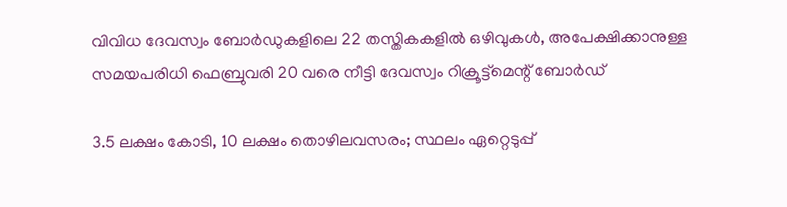വിവിധ ദേവസ്വം ബോർഡുകളിലെ 22 തസ്തികകളിൽ ഒഴിവുകൾ, അപേക്ഷിക്കാനുള്ള സമയപരിധി ഫെബ്രുവരി 20 വരെ നീട്ടി ദേവസ്വം റിക്രൂട്ട്മെന്റ് ബോർഡ്

3.5 ലക്ഷം കോടി, 10 ലക്ഷം തൊഴിലവസരം; സ്ഥലം ഏറ്റെടുപ്പ്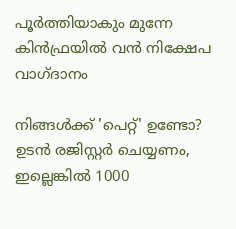പൂര്‍ത്തിയാകും മുന്നേ കിന്‍ഫ്രയിൽ വന്‍ നിക്ഷേപ വാഗ്ദാനം

നിങ്ങൾക്ക് 'പെറ്റ്' ഉണ്ടോ? ഉടൻ രജിസ്റ്റർ ചെയ്യണം, ഇല്ലെങ്കിൽ 1000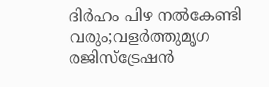ദിർഹം പിഴ നൽകേണ്ടി വരും;വളർത്തുമൃഗ രജിസ്ട്രേഷൻ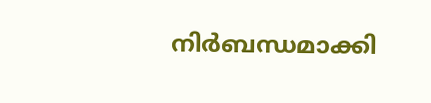നിർബന്ധമാക്കി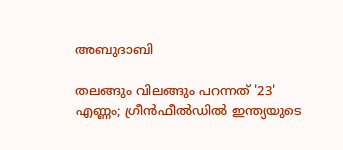അബുദാബി

തലങ്ങും വിലങ്ങും പറന്നത് '23' എണ്ണം; ഗ്രീൻഫീൽഡിൽ ഇന്ത്യയുടെ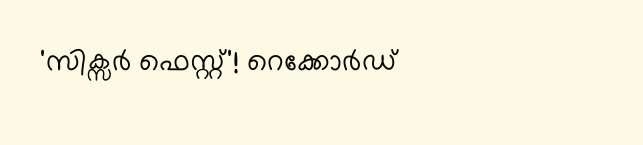'സിക്സർ‌ ഫെസ്റ്റ്'! റെക്കോര്‍ഡ്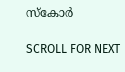സ്‌കോർ

SCROLL FOR NEXT